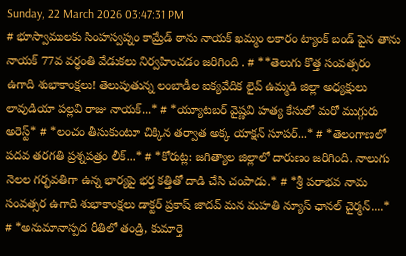Sunday, 22 March 2026 03:47:31 PM
# భూస్వాములకు సింహస్వప్నం కామ్రేడ్ ఠాను నాయక్ ఖమ్మం లకారం ట్యాంక్ బండ్ పైన తాను నాయక్ 77వ వర్ధంతి వేడుకలు నిర్వహించడం జరిగింది . # **తెలుగు కొత్త సంవత్సరం ఉగాది శుభాకాంక్షలు! తెలుపుతున్న లంబాడీల ఐక్యవేదిక లైవ్ ఉమ్మడి జిల్లా అధ్యక్షులు లావుడియా పల్లవి రాజు నాయక్...* # *య్యూట‌బ‌ర్ వైష్ణ‌వి హ‌త్య కేసులో మ‌రో ముగ్గురు అరెస్ట్* # *లంచం తీసుకుంటూ చిక్కిన తర్వాత అక్క యాక్షన్ సూపర్...* # *తెలంగాణలో పదవ తరగతి ప్రశ్నపత్రం లీక్...* # *కోరుట్ల: జగిత్యాల జిల్లాలో దారుణం జరిగింది. నాలుగు నెలల గర్భవతిగా ఉన్న భార్యపై భర్త కత్తితో దాడి చేసి చంపాడు.* # *శ్రీ పరాభవ నామ సంవత్సర ఉగాది శుభాకాంక్షలు డాక్టర్ ప్రకాష్ జాదవ్ మన మహతి న్యూస్ ఛానల్ చైర్మన్....* # *అనుమానాస్పద రీతిలో తండ్రి, కుమార్తె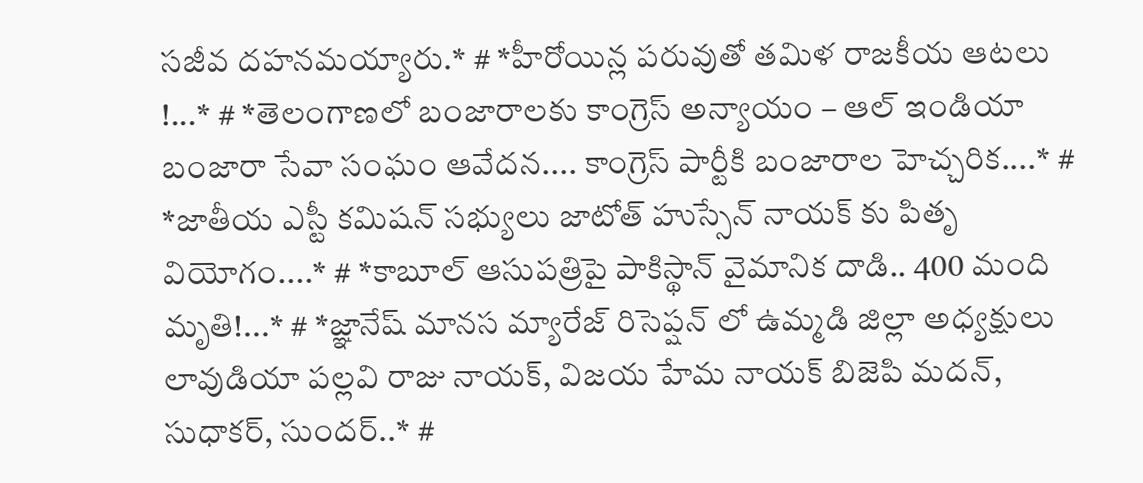సజీవ దహనమయ్యారు.* # *హీరోయిన్ల పరువుతో తమిళ రాజకీయ ఆటలు !...* # *తెలంగాణలో బంజారాలకు కాంగ్రెస్ అన్యాయం – ఆల్ ఇండియా బంజారా సేవా సంఘం ఆవేదన.... కాంగ్రెస్ పార్టీకి బంజారాల హెచ్చరిక....* # *జాతీయ ఎస్టీ కమిషన్ సభ్యులు జాటోత్ హుస్సేన్ నాయక్ కు పితృ వియోగం....* # *కాబూల్ ఆసుపత్రిపై పాకిస్థాన్ వైమానిక దాడి.. 400 మంది మృతి!...* # *జ్ఞానేష్ మానస మ్యారేజ్ రిసెప్షన్ లో ఉమ్మడి జిల్లా అధ్యక్షులు లావుడియా పల్లవి రాజు నాయక్, విజయ హేమ నాయక్ బిజెపి మదన్, సుధాకర్, సుందర్..* #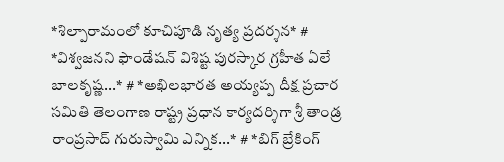*శిల్పారామంలో కూచిపూడి నృత్య ప్రదర్శన* # *విశ్వజనని ఫౌండేషన్ విశిష్ట పురస్కార గ్రహీత ఏలే బాలకృష్ణ...* # *అఖిలభారత అయ్యప్ప దీక్ష ప్రచార సమితి తెలంగాణ రాష్ట్ర ప్రధాన కార్యదర్శిగా శ్రీ తాండ్ర రాంప్రసాద్ గురుస్వామి ఎన్నిక...* # *బిగ్ బ్రేకింగ్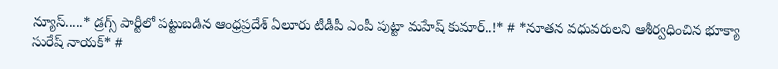న్యూస్.....* డ్రగ్స్ పార్టీలో పట్టుబడిన ఆంధ్రప్రదేశ్ ఏలూరు టీడీపీ ఎంపీ పుట్టా మహేష్ కుమార్..!* # *నూతన వధువరులని ఆశీర్వధించిన భూక్యా సురేష్ నాయక్* #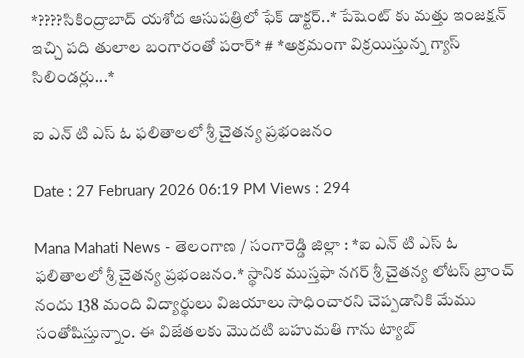*????సికింద్రాబాద్ యశోద ఆసుపత్రిలో ఫేక్ డాక్టర్..* పేషెంట్ కు మత్తు ఇంజక్షన్ ఇచ్చి పది తులాల బంగారంతో పరార్* # *అక్రమంగా విక్రయిస్తున్న గ్యాస్ సిలిండర్లు...*

ఐ ఎన్ టి ఎస్ ఓ ఫలితాలలో శ్రీ చైతన్య ప్రభంజనం

Date : 27 February 2026 06:19 PM Views : 294

Mana Mahati News - తెలంగాణ / సంగారెడ్డి జిల్లా : *ఐ ఎన్ టి ఎస్ ఓ ఫలితాలలో శ్రీ చైతన్య ప్రభంజనం.* స్థానిక ముస్తఫా నగర్ శ్రీ చైతన్య లోటస్ బ్రాంచ్ నందు 138 మంది విద్యార్థులు విజయాలు సాధించారని చెప్పడానికి మేము సంతోషిస్తున్నాం. ఈ విజేతలకు మొదటి బహుమతి గాను ట్యాబ్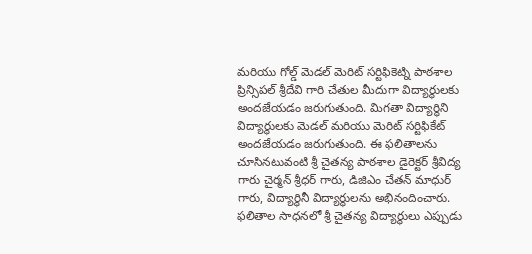మరియు గోల్డ్ మెడల్ మెరిట్ సర్టిఫికెట్ని పాఠశాల ప్రిన్సిపల్ శ్రీదేవి గారి చేతుల మీదుగా విద్యార్థులకు అందజేయడం జరుగుతుంది. మిగతా విద్యార్థిని విద్యార్థులకు మెడల్ మరియు మెరిట్ సర్టిఫికేట్ అందజేయడం జరుగుతుంది. ఈ ఫలితాలను చూసినటువంటి శ్రీ చైతన్య పాఠశాల డైరెక్టర్ శ్రీవిద్య గారు చైర్మన్ శ్రీధర్ గారు, డిజిఎం చేతన్ మాధుర్ గారు, విద్యార్థినీ విద్యార్థులను అభినందించారు. ఫలితాల సాధనలో శ్రీ చైతన్య విద్యార్థులు ఎప్పుడు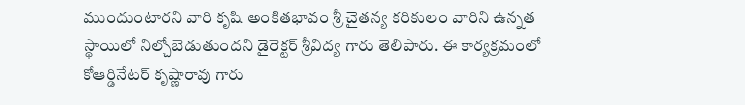ముందుంటారని వారి కృషి అంకితభావం శ్రీ చైతన్య కరికులం వారిని ఉన్నత స్థాయిలో నిల్చోబెడుతుందని డైరెక్టర్ శ్రీవిద్య గారు తెలిపారు. ఈ కార్యక్రమంలో కోఆర్డినేటర్ కృష్ణారావు గారు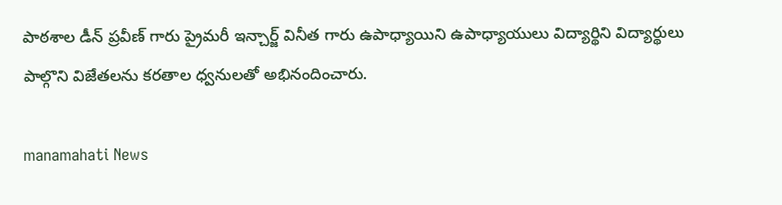పాఠశాల డీన్ ప్రవీణ్ గారు ప్రైమరీ ఇన్చార్జ్ వినీత గారు ఉపాధ్యాయిని ఉపాధ్యాయులు విద్యార్థిని విద్యార్థులు పాల్గొని విజేతలను కరతాల ధ్వనులతో అభినందించారు.

manamahati News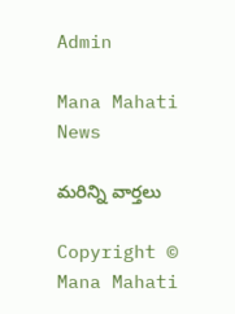Admin

Mana Mahati News

మరిన్ని వార్తలు

Copyright © Mana Mahati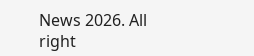News 2026. All right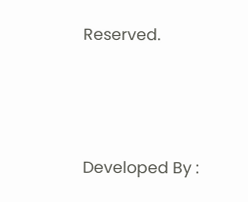Reserved.



Developed By :